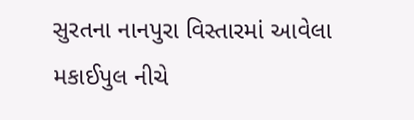સુરતના નાનપુરા વિસ્તારમાં આવેલા મકાઈપુલ નીચે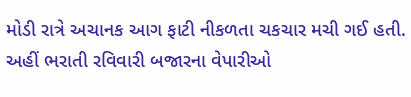મોડી રાત્રે અચાનક આગ ફાટી નીકળતા ચકચાર મચી ગઈ હતી. અહીં ભરાતી રવિવારી બજારના વેપારીઓ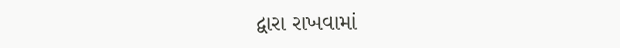દ્વારા રાખવામાં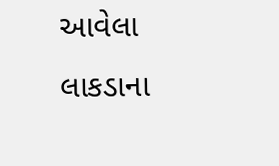આવેલા લાકડાના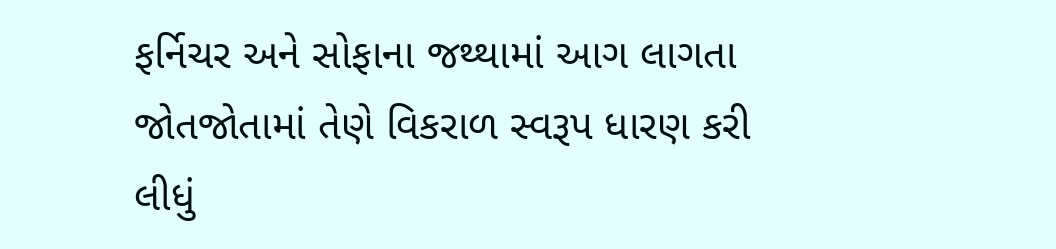ફર્નિચર અને સોફાના જથ્થામાં આગ લાગતા જોતજોતામાં તેણે વિકરાળ સ્વરૂપ ધારણ કરી લીધું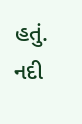હતું. નદી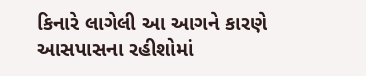કિનારે લાગેલી આ આગને કારણે આસપાસના રહીશોમાં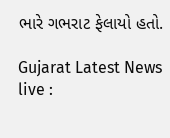ભારે ગભરાટ ફેલાયો હતો.

Gujarat Latest News live :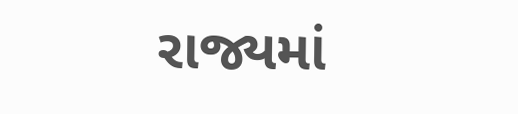રાજ્યમાં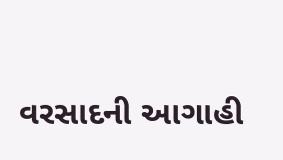વરસાદની આગાહી